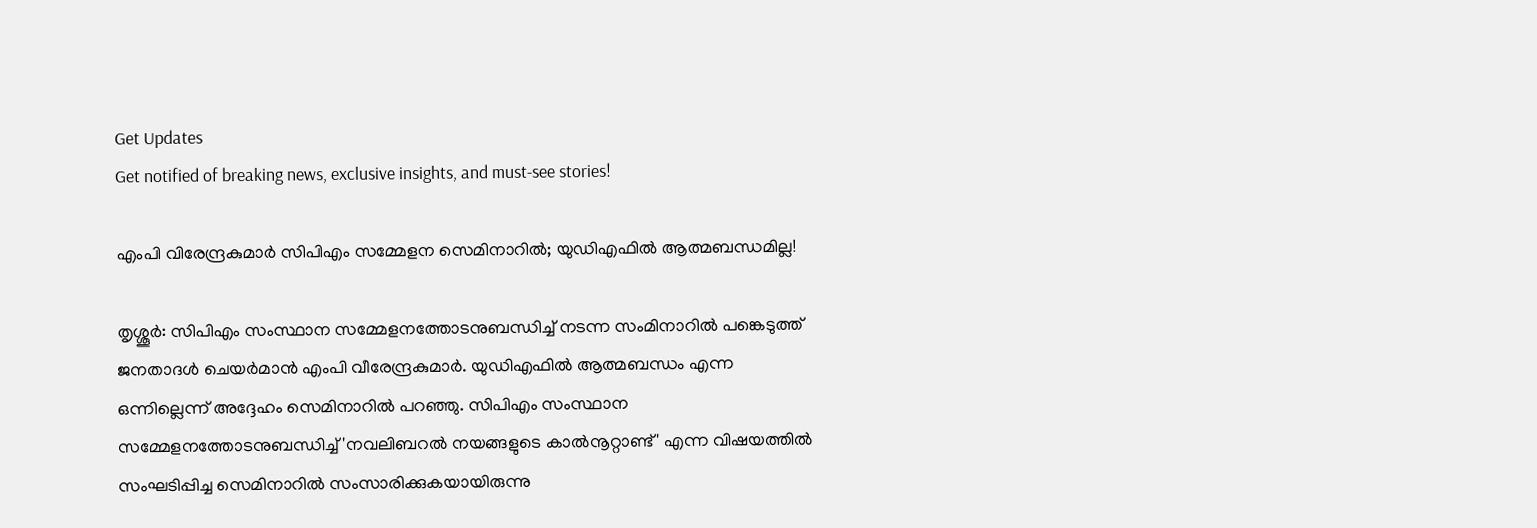Get Updates
Get notified of breaking news, exclusive insights, and must-see stories!

എംപി വിരേന്ദ്രകുമാർ സിപിഎം സമ്മേളന സെമിനാറിൽ; യുഡിഎഫിൽ ആത്മബന്ധമില്ല!

തൃശ്ശൂർ: സിപിഎം സംസ്ഥാന സമ്മേളനത്തോടനുബന്ധിച്ച് നടന്ന സംമിനാറിൽ പങ്കെടുത്ത് ജനതാദള്‍ ചെയര്‍മാന്‍ എംപി വീരേന്ദ്രകുമാര്‍. യുഡിഎഫില്‍ ആത്മബന്ധം എന്ന ഒന്നില്ലെന്ന് അദ്ദേഹം സെമിനാറിൽ പറഞ്ഞു. സിപിഎം സംസ്ഥാന സമ്മേളനത്തോടനുബന്ധിച്ച് 'നവലിബറല്‍ നയങ്ങളുടെ കാല്‍നൂറ്റാണ്ട്' എന്ന വിഷയത്തില്‍ സംഘടിപ്പിച്ച സെമിനാറില്‍ സംസാരിക്കുകയായിരുന്നു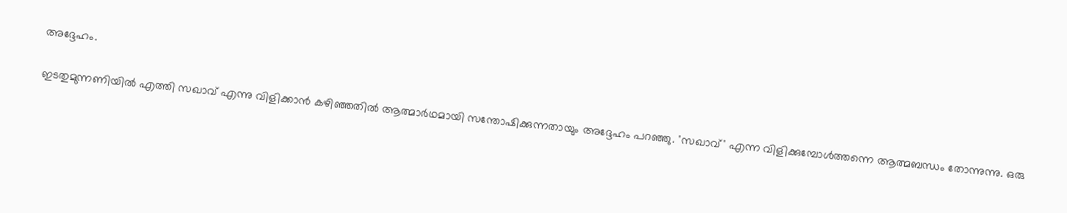അദ്ദേഹം.

ഇടതുമുന്നണിയില്‍ എത്തി സഖാവ് എന്നു വിളിക്കാന്‍ കഴിഞ്ഞതില്‍ ആത്മാര്‍ഥമായി സന്തോഷിക്കുന്നതായും അദ്ദേഹം പറഞ്ഞു. 'സഖാവ്' എന്ന വിളിക്കുമ്പോള്‍ത്തന്നെ ആത്മബന്ധം തോന്നുന്നു. ഒരു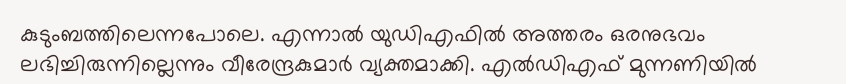കുടുംബത്തിലെന്നപോലെ. എന്നാല്‍ യുഡിഎഫില്‍ അത്തരം ഒരനുഭവം ലഭിച്ചിരുന്നില്ലെന്നും വീരേന്ദ്രകുമാര്‍ വ്യക്തമാക്കി. എൽഡിഎഫ് മുന്നണിയില്‍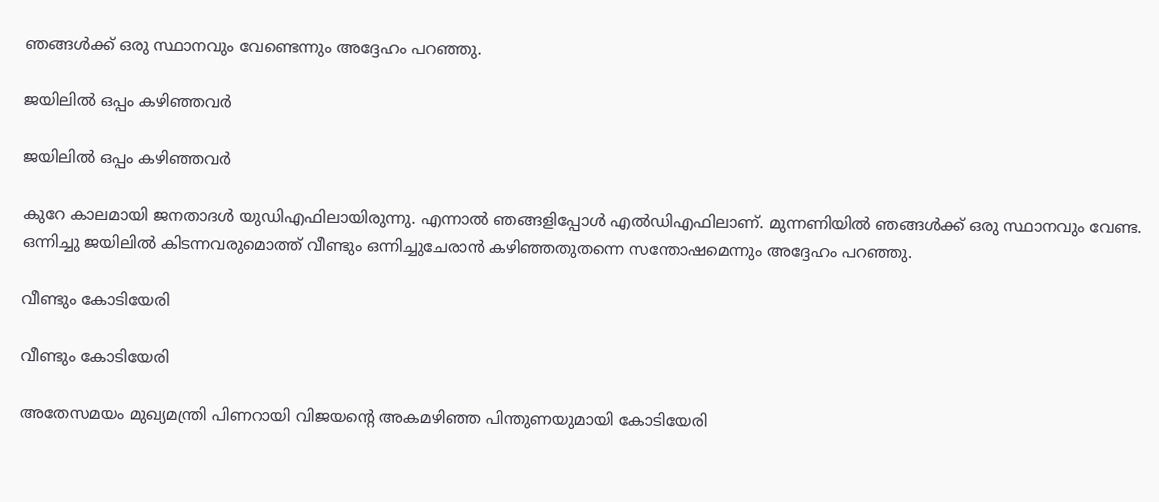ഞങ്ങള്‍ക്ക് ഒരു സ്ഥാനവും വേണ്ടെന്നും അദ്ദേഹം പറഞ്ഞു.

ജയിലിൽ‌ ഒപ്പം കഴിഞ്ഞവർ

ജയിലിൽ‌ ഒപ്പം കഴിഞ്ഞവർ

കുറേ കാലമായി ജനതാദൾ യുഡിഎഫിലായിരുന്നു. എന്നാൽ ഞങ്ങളിപ്പോൾ എൽഡിഎഫിലാണ്. മുന്നണിയില്‍ ഞങ്ങള്‍ക്ക് ഒരു സ്ഥാനവും വേണ്ട. ഒന്നിച്ചു ജയിലില്‍ കിടന്നവരുമൊത്ത് വീണ്ടും ഒന്നിച്ചുചേരാന്‍ കഴിഞ്ഞതുതന്നെ സന്തോഷമെന്നും അദ്ദേഹം പറഞ്ഞു.

വീണ്ടും കോടിയേരി

വീണ്ടും കോടിയേരി

അതേ‌സമയം മുഖ്യമന്ത്രി പിണറായി വിജയന്റെ അകമഴിഞ്ഞ പിന്തുണയുമായി കോടിയേരി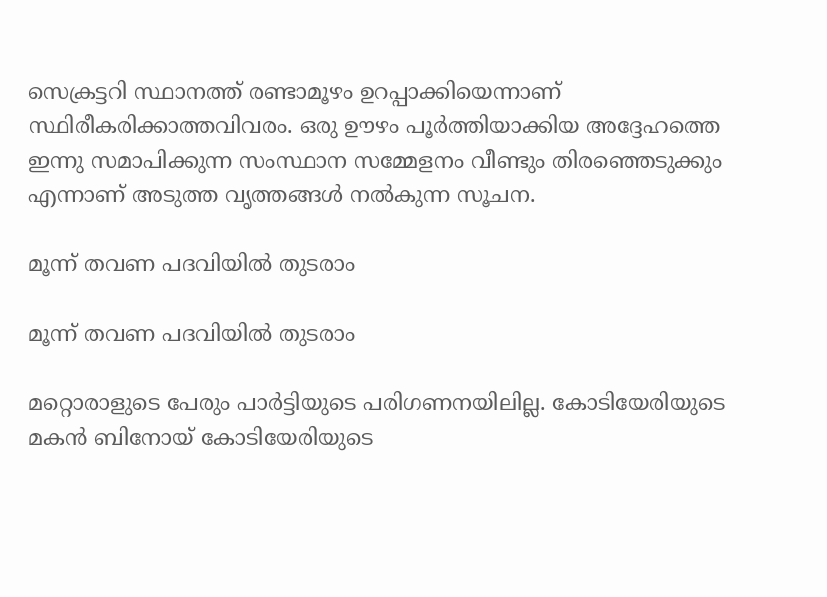സെക്രട്ടറി സ്ഥാനത്ത് രണ്ടാമൂഴം ഉറപ്പാക്കിയെന്നാണ് സ്ഥിരീകരിക്കാത്തവിവരം. ഒരു ഊഴം പൂര്‍ത്തിയാക്കിയ അദ്ദേഹത്തെ ഇന്നു സമാപിക്കുന്ന സംസ്ഥാന സമ്മേളനം വീണ്ടും തിരഞ്ഞെടുക്കും എന്നാണ് അടുത്ത വൃത്തങ്ങൾ നൽകുന്ന സൂചന.

മൂന്ന് തവണ പദവിയിൽ തുടരാം

മൂന്ന് തവണ പദവിയിൽ തുടരാം

മറ്റൊരാളുടെ പേരും പാര്‍ട്ടിയുടെ പരിഗണനയിലില്ല. കോടിയേരിയുടെ മകൻ ബിനോയ് കോടിയേരിയുടെ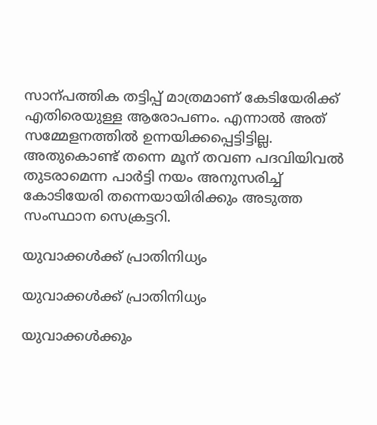സാന്പത്തിക തട്ടിപ്പ് മാത്രമാണ് കേടിയേരിക്ക് എതിരെയുള്ള ആരോപണം. എന്നാൽ അത് സമ്മേളനത്തിൽ ഉന്നയിക്കപ്പെട്ടിട്ടില്ല. അതുകൊണ്ട് തന്നെ മൂന് തവണ പദവിയിവൽ തുടരാമെന്ന പാർട്ടി നയം അനുസരിച്ച് കോടിയേരി തന്നെയായിരിക്കും അടുത്ത സംസ്ഥാന സെക്രട്ടറി.

യുവാക്കൾക്ക് പ്രാതിനിധ്യം

യുവാക്കൾക്ക് പ്രാതിനിധ്യം

യുവാക്കള്‍ക്കും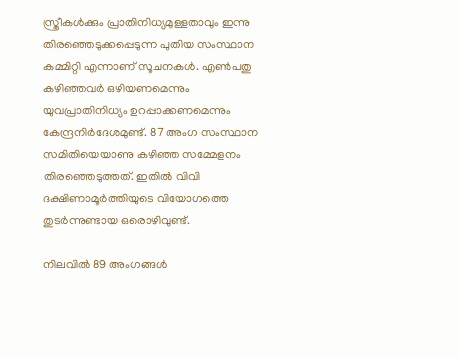സ്ത്രീകള്‍ക്കും പ്രാതിനിധ്യമുള്ളതാവും ഇന്നു തിരഞ്ഞെടുക്കപ്പെടുന്ന പുതിയ സംസ്ഥാന കമ്മിറ്റി എന്നാണ് സൂചനകൾ. എണ്‍പതു കഴിഞ്ഞവര്‍ ഒഴിയണമെന്നും യുവപ്രാതിനിധ്യം ഉറപ്പാക്കണമെന്നും കേന്ദ്രനിര്‍ദേശമുണ്ട്. 87 അംഗ സംസ്ഥാന സമിതിയെയാണു കഴിഞ്ഞ സമ്മേളനം തിരഞ്ഞെടുത്തത്. ഇതില്‍ വിവി ദക്ഷിണാമൂര്‍ത്തിയുടെ വിയോഗത്തെ തുടര്‍ന്നുണ്ടായ ഒരൊഴിവുണ്ട്.

നിലവിൽ 89 അംഗങ്ങൾ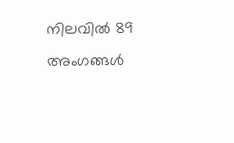നിലവിൽ 89 അംഗങ്ങൾ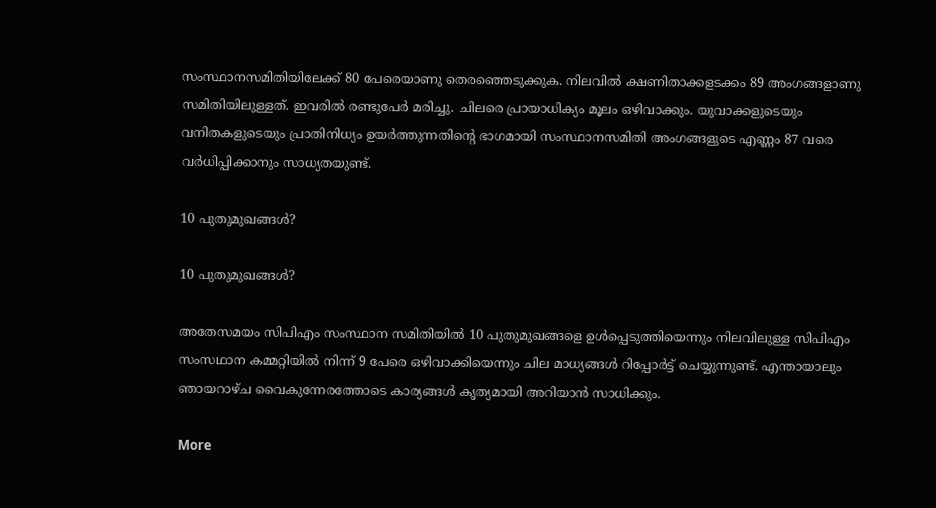സംസ്ഥാനസമിതിയിലേക്ക് 80 പേരെയാണു തെരഞ്ഞെടുക്കുക. നിലവില്‍ ക്ഷണിതാക്കളടക്കം 89 അംഗങ്ങളാണു സമിതിയിലുള്ളത്. ഇവരില്‍ രണ്ടുപേര്‍ മരിച്ചു. ചിലരെ പ്രായാധിക്യം മൂലം ഒഴിവാക്കും. യുവാക്കളുടെയും വനിതകളുടെയും പ്രാതിനിധ്യം ഉയര്‍ത്തുന്നതിന്റെ ഭാഗമായി സംസ്ഥാനസമിതി അംഗങ്ങളുടെ എണ്ണം 87 വരെ വര്‍ധിപ്പിക്കാനും സാധ്യതയുണ്ട്.

10 പുതുമുഖങ്ങൾ?

10 പുതുമുഖങ്ങൾ?

അതേസമയം സിപിഎം സംസ്ഥാന സമിതിയിൽ 10 പുതുമുഖങ്ങളെ ഉൾപ്പെടുത്തിയെന്നും നിലവിലുള്ള സിപിഎം സംസഥാന കമ്മറ്റിയിൽ നിന്ന് 9 പേരെ ഒഴിവാക്കിയെന്നും ചില മാധ്യങ്ങൾ റിപ്പോർട്ട് ചെയ്യുന്നുണ്ട്. എന്തായാലും ഞായറാഴ്ച വൈകുന്നേരത്തോടെ കാര്യങ്ങൾ കൃത്യമായി അറിയാൻ സാധിക്കും.

More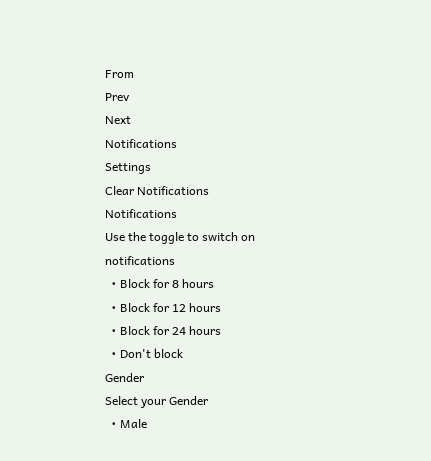From
Prev
Next
Notifications
Settings
Clear Notifications
Notifications
Use the toggle to switch on notifications
  • Block for 8 hours
  • Block for 12 hours
  • Block for 24 hours
  • Don't block
Gender
Select your Gender
  • Male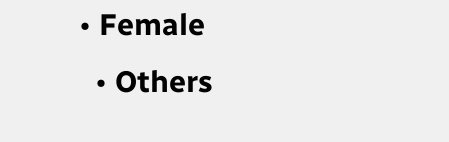• Female
  • Others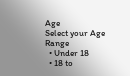Age
Select your Age Range
  • Under 18
  • 18 to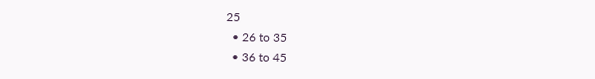25
  • 26 to 35
  • 36 to 45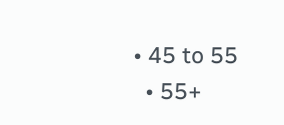• 45 to 55
  • 55+